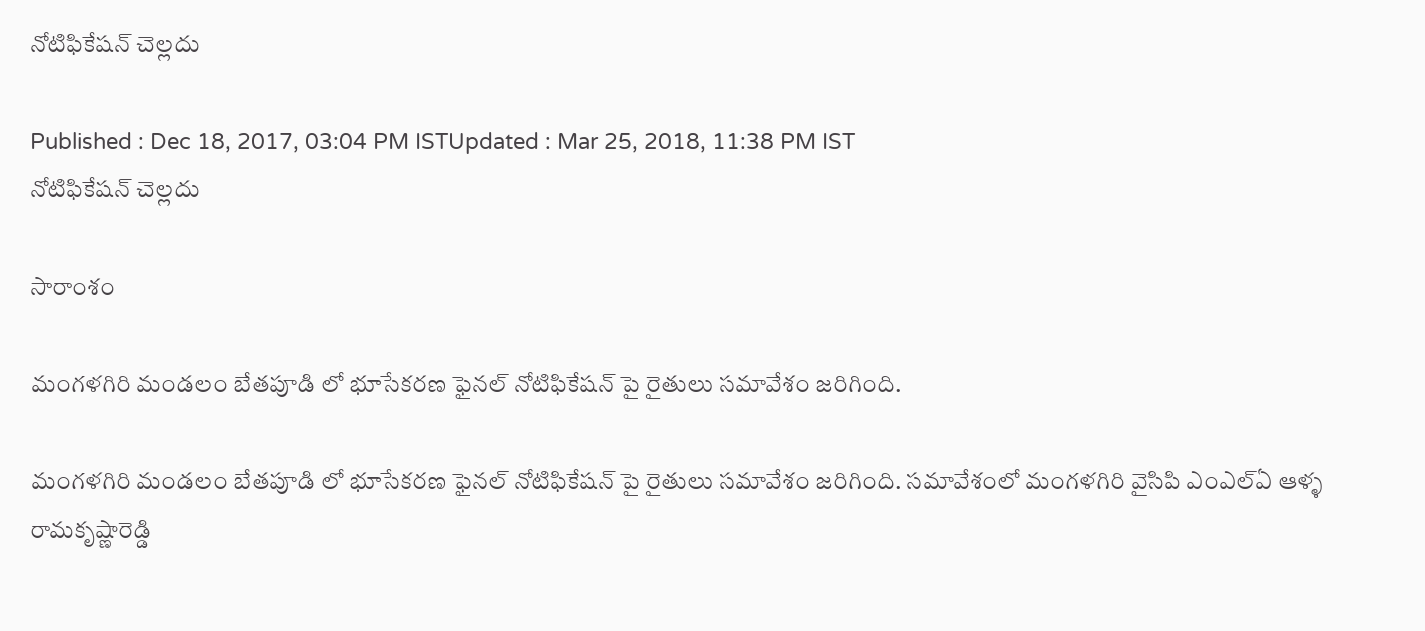నోటిఫికేషన్ చెల్లదు

Published : Dec 18, 2017, 03:04 PM ISTUpdated : Mar 25, 2018, 11:38 PM IST
నోటిఫికేషన్ చెల్లదు

సారాంశం

మంగళగిరి మండలం బేతపూడి లో భూసేకరణ ఫైనల్ నోటిఫికేషన్ పై రైతులు సమావేశం జరిగింది.

మంగళగిరి మండలం బేతపూడి లో భూసేకరణ ఫైనల్ నోటిఫికేషన్ పై రైతులు సమావేశం జరిగింది. సమావేశంలో మంగళగిరి వైసిపి ఎంఎల్ఏ ఆళ్ళ రామకృష్ణారెడ్డి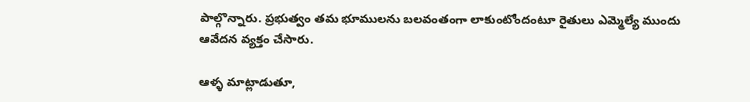పాల్గొన్నారు. ప్రభుత్వం తమ భూములను బలవంతంగా లాకుంటోందంటూ రైతులు ఎమ్మెల్యే ముందు ఆవేదన వ్యక్తం చేసారు.

ఆళ్ళ మాట్లాడుతూ,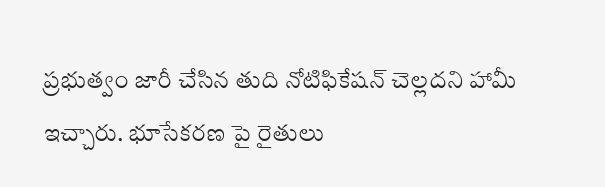ప్రభుత్వం జారీ చేసిన తుది నోటిఫికేషన్ చెల్లదని హామీ ఇచ్చారు. భూసేకరణ పై రైతులు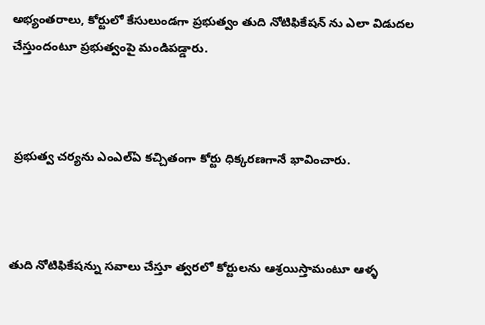అభ్యంతరాలు, కోర్టులో కేసులుండగా ప్రభుత్వం తుది నోటిఫికేషన్ ను ఎలా విడుదల చేస్తుందంటూ ప్రభుత్వంపై మండిపడ్డారు.



 ప్రభుత్వ చర్యను ఎంఎల్ఏ కచ్చితంగా కోర్టు ధిక్కరణగానే భావించారు.



తుది నోటిఫికేషన్ను సవాలు చేస్తూ త్వరలో కోర్టులను ఆశ్రయిస్తామంటూ ఆళ్ళ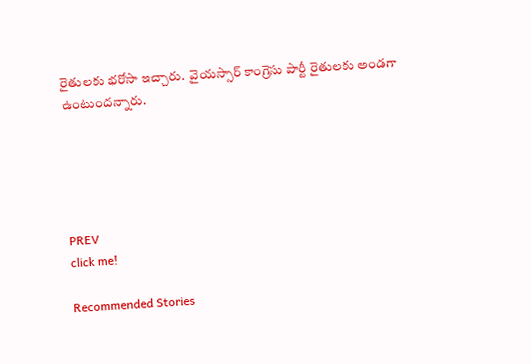రైతులకు భరోసా ఇచ్చారు.  వైయస్సార్ కాంగ్రెసు పార్టీ రైతులకు అండగా ఉంటుందన్నారు.





PREV
click me!

Recommended Stories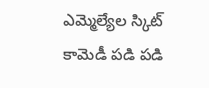ఎమ్మెల్యేల స్కిట్ కామెడీ పడి పడి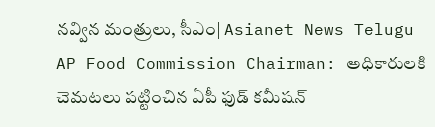నవ్విన మంత్రులు, సీఎం| Asianet News Telugu
AP Food Commission Chairman: అధికారులకి చెమటలు పట్టించిన ఏపీ ఫుడ్ కమీషన్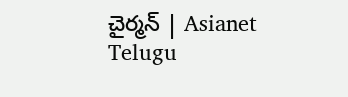చైర్మన్ | Asianet Telugu